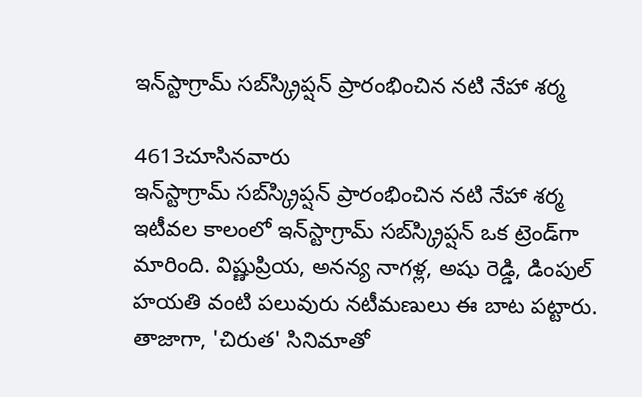ఇన్‌స్టాగ్రామ్ సబ్‌స్క్రిప్షన్ ప్రారంభించిన నటి నేహా శర్మ

4613చూసినవారు
ఇన్‌స్టాగ్రామ్ సబ్‌స్క్రిప్షన్ ప్రారంభించిన నటి నేహా శర్మ
ఇటీవల కాలంలో ఇన్‌స్టాగ్రామ్ సబ్‌స్క్రిప్షన్ ఒక ట్రెండ్‌గా మారింది. విష్ణుప్రియ, అనన్య నాగళ్ల, అషు రెడ్డి, డింపుల్ హయతి వంటి పలువురు నటీమణులు ఈ బాట పట్టారు. తాజాగా, 'చిరుత' సినిమాతో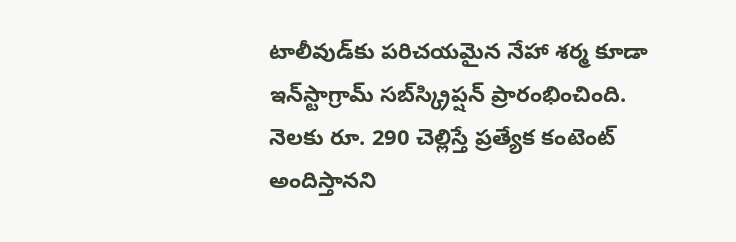టాలీవుడ్‌కు పరిచయమైన నేహా శర్మ కూడా ఇన్‌స్టాగ్రామ్ సబ్‌స్క్రిప్షన్ ప్రారంభించింది. నెలకు రూ. 290 చెల్లిస్తే ప్రత్యేక కంటెంట్ అందిస్తానని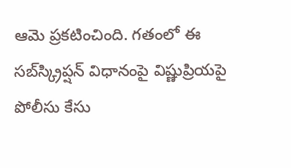ఆమె ప్రకటించింది. గతంలో ఈ సబ్‌స్క్రిప్షన్ విధానంపై విష్ణుప్రియపై పోలీసు కేసు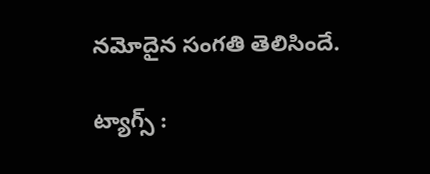నమోదైన సంగతి తెలిసిందే.

ట్యాగ్స్ :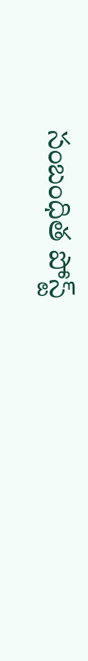సంబంధిత పోస్ట్